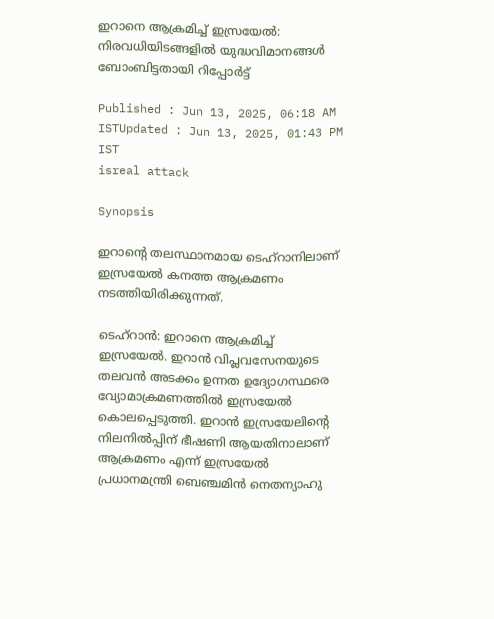ഇറാനെ ആക്രമിച്ച് ഇസ്രയേൽ: നിരവധിയിടങ്ങളിൽ യുദ്ധവിമാനങ്ങൾ ബോംബിട്ടതായി റിപ്പോർട്ട്

Published : Jun 13, 2025, 06:18 AM ISTUpdated : Jun 13, 2025, 01:43 PM IST
isreal attack

Synopsis

ഇറാന്റെ തലസ്ഥാനമായ ടെഹ്റാനിലാണ് ഇസ്രയേൽ കനത്ത ആക്രമണം നടത്തിയിരിക്കുന്നത്.

ടെഹ്റാൻ: ഇറാനെ ആക്രമിച്ച് ഇസ്രയേൽ. ഇറാൻ വിപ്ലവസേനയുടെ തലവൻ അടക്കം ഉന്നത ഉദ്യോഗസ്ഥരെ വ്യോമാക്രമണത്തിൽ ഇസ്രയേൽ കൊലപ്പെടുത്തി. ഇറാൻ ഇസ്രയേലിന്റെ നിലനിൽപ്പിന് ഭീഷണി ആയതിനാലാണ് ആക്രമണം എന്ന് ഇസ്രയേൽ പ്രധാനമന്ത്രി ബെഞ്ചമിൻ നെതന്യാഹു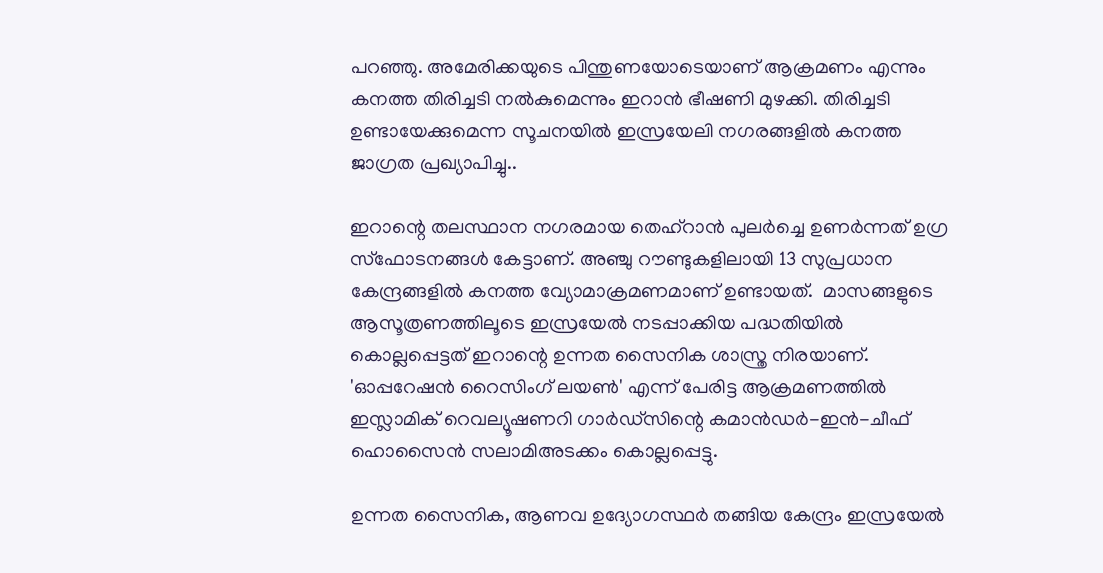പറഞ്ഞു. അമേരിക്കയുടെ പിന്തുണയോടെയാണ് ആക്രമണം എന്നും കനത്ത തിരിച്ചടി നൽകുമെന്നും ഇറാൻ ഭീഷണി മുഴക്കി. തിരിച്ചടി ഉണ്ടായേക്കുമെന്ന സൂചനയിൽ ഇസ്രയേലി നഗരങ്ങളിൽ കനത്ത ജാഗ്രത പ്രഖ്യാപിച്ചു..

ഇറാന്റെ തലസ്ഥാന നഗരമായ തെഹ്റാൻ പുലർച്ചെ ഉണർന്നത് ഉഗ്ര സ്ഫോടനങ്ങൾ കേട്ടാണ്. അഞ്ചു റൗണ്ടുകളിലായി 13 സുപ്രധാന കേന്ദ്രങ്ങളിൽ കനത്ത വ്യോമാക്രമണമാണ് ഉണ്ടായത്.  മാസങ്ങളുടെ ആസൂത്രണത്തിലൂടെ ഇസ്രയേൽ നടപ്പാക്കിയ പദ്ധതിയിൽ കൊല്ലപ്പെട്ടത് ഇറാന്റെ ഉന്നത സൈനിക ശാസ്ത്ര നിരയാണ്. 'ഓപ്പറേഷൻ റൈസിംഗ് ലയൺ' എന്ന് പേരിട്ട ആക്രമണത്തിൽ ഇസ്ലാമിക് റെവല്യൂഷണറി ഗാർഡ്‌സിന്റെ കമാൻഡർ-ഇൻ-ചീഫ് ഹൊസൈൻ സലാമിഅടക്കം കൊല്ലപ്പെട്ടു.

ഉന്നത സൈനിക, ആണവ ഉദ്യോഗസ്ഥർ തങ്ങിയ കേന്ദ്രം ഇസ്രയേൽ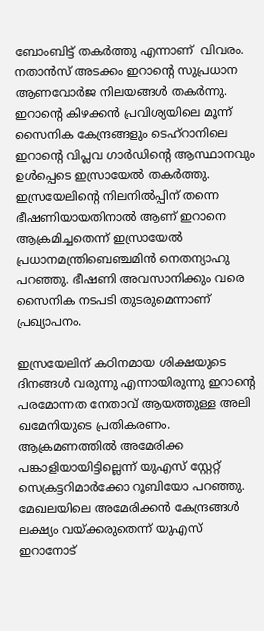ബോംബിട്ട് തകർത്തു എന്നാണ്  വിവരം. നതാൻസ് അടക്കം ഇറാന്റെ സുപ്രധാന ആണവോർജ നിലയങ്ങൾ തകർന്നു. ഇറാന്റെ കിഴക്കൻ പ്രവിശ്യയിലെ മൂന്ന് സൈനിക കേന്ദ്രങ്ങളും ടെഹ്‌റാനിലെ ഇറാന്റെ വിപ്ലവ ഗാർഡിന്റെ ആസ്ഥാനവും ഉൾപ്പെടെ ഇസ്രായേൽ തകർത്തു. ഇസ്രയേലിന്റെ നിലനിൽപ്പിന് തന്നെ ഭീഷണിയായതിനാൽ ആണ് ഇറാനെ ആക്രമിച്ചതെന്ന് ഇസ്രായേൽ പ്രധാനമന്ത്രിബെഞ്ചമിൻ നെതന്യാഹു പറഞ്ഞു. ഭീഷണി അവസാനിക്കും വരെ സൈനിക നടപടി തുടരുമെന്നാണ് പ്രഖ്യാപനം.

ഇസ്രയേലിന് കഠിനമായ ശിക്ഷയുടെ ദിനങ്ങൾ വരുന്നു എന്നായിരുന്നു ഇറാന്റെ പരമോന്നത നേതാവ് ആയത്തുള്ള അലി ഖമേനിയുടെ പ്രതികരണം. ആക്രമണത്തിൽ അമേരിക്ക പങ്കാളിയായിട്ടില്ലെന്ന് യുഎസ് സ്റ്റേറ്റ് സെക്രട്ടറിമാർക്കോ റൂബിയോ പറഞ്ഞു. മേഖലയിലെ അമേരിക്കൻ കേന്ദ്രങ്ങൾ ലക്ഷ്യം വയ്ക്കരുതെന്ന് യുഎസ് ഇറാനോട്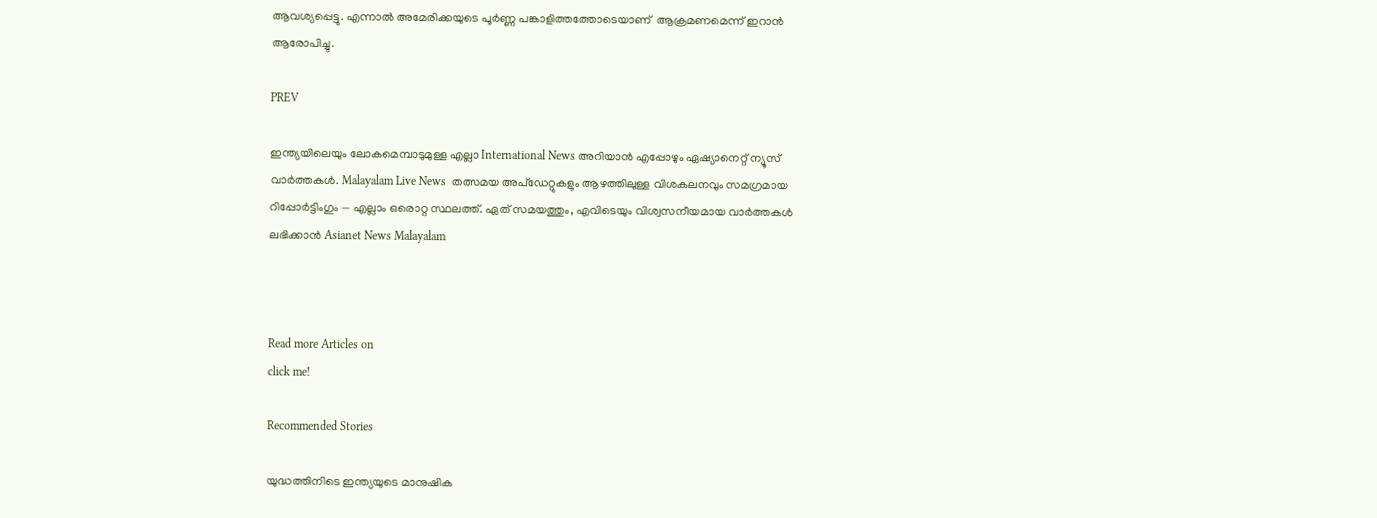ആവശ്യപ്പെട്ടു. എന്നാൽ അമേരിക്കയുടെ പൂർണ്ണ പങ്കാളിത്തത്തോടെയാണ്  ആക്രമണമെന്ന് ഇറാൻ ആരോപിച്ചു.

PREV

ഇന്ത്യയിലെയും ലോകമെമ്പാടുമുള്ള എല്ലാ International News അറിയാൻ എപ്പോഴും ഏഷ്യാനെറ്റ് ന്യൂസ് വാർത്തകൾ. Malayalam Live News  തത്സമയ അപ്‌ഡേറ്റുകളും ആഴത്തിലുള്ള വിശകലനവും സമഗ്രമായ റിപ്പോർട്ടിംഗും — എല്ലാം ഒരൊറ്റ സ്ഥലത്ത്. ഏത് സമയത്തും, എവിടെയും വിശ്വസനീയമായ വാർത്തകൾ ലഭിക്കാൻ Asianet News Malayalam



Read more Articles on
click me!

Recommended Stories

യുദ്ധത്തിനിടെ ഇന്ത്യയുടെ മാനുഷിക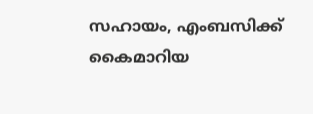സഹായം, എംബസിക്ക് കൈമാറിയ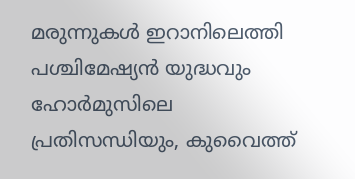മരുന്നുകൾ ഇറാനിലെത്തി
പശ്ചിമേഷ്യൻ യുദ്ധവും ഹോ‍ർമുസിലെ പ്രതിസന്ധിയും, കുവൈത്ത്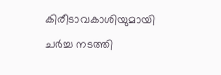കിരീടാവകാശിയുമായി ചർച്ച നടത്തി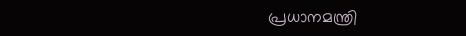പ്രധാനമന്ത്രി